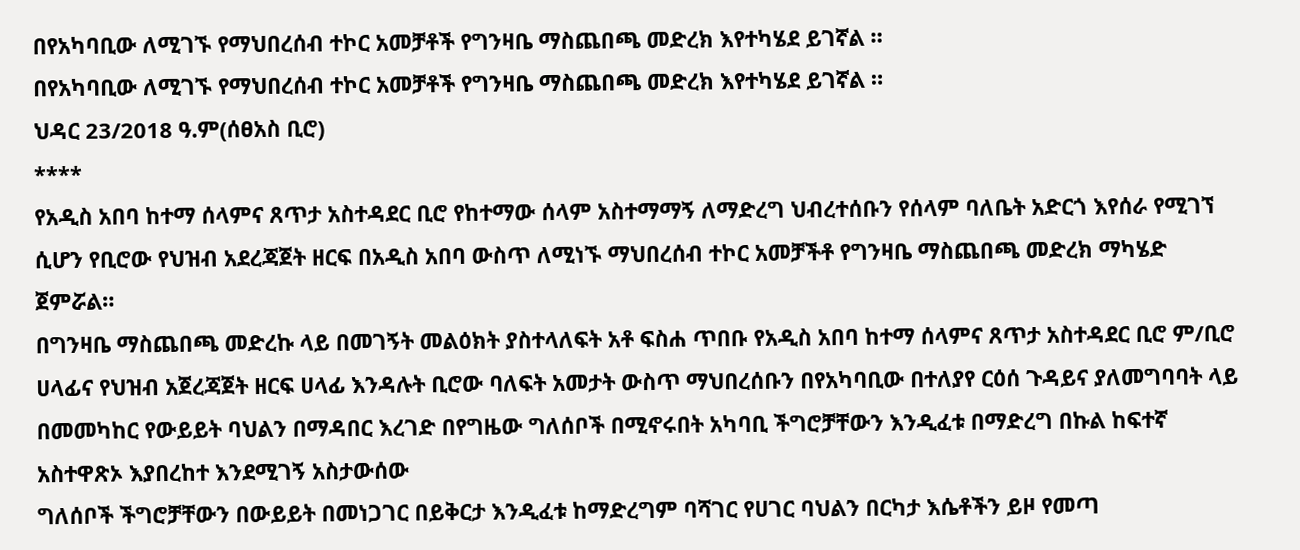በየአካባቢው ለሚገኙ የማህበረሰብ ተኮር አመቻቶች የግንዛቤ ማስጨበጫ መድረክ እየተካሄደ ይገኛል ።
በየአካባቢው ለሚገኙ የማህበረሰብ ተኮር አመቻቶች የግንዛቤ ማስጨበጫ መድረክ እየተካሄደ ይገኛል ።
ህዳር 23/2018 ዓ.ም(ሰፀአስ ቢሮ)
****
የአዲስ አበባ ከተማ ሰላምና ጸጥታ አስተዳደር ቢሮ የከተማው ሰላም አስተማማኝ ለማድረግ ህብረተሰቡን የሰላም ባለቤት አድርጎ እየሰራ የሚገኘ ሲሆን የቢሮው የህዝብ አደረጃጀት ዘርፍ በአዲስ አበባ ውስጥ ለሚነኙ ማህበረሰብ ተኮር አመቻችቶ የግንዛቤ ማስጨበጫ መድረክ ማካሄድ ጀምሯል።
በግንዛቤ ማስጨበጫ መድረኩ ላይ በመገኝት መልዕክት ያስተላለፍት አቶ ፍስሐ ጥበቡ የአዲስ አበባ ከተማ ሰላምና ጸጥታ አስተዳደር ቢሮ ም/ቢሮ ሀላፊና የህዝብ አጀረጃጀት ዘርፍ ሀላፊ እንዳሉት ቢሮው ባለፍት አመታት ውስጥ ማህበረሰቡን በየአካባቢው በተለያየ ርዕሰ ጉዳይና ያለመግባባት ላይ በመመካከር የውይይት ባህልን በማዳበር እረገድ በየግዜው ግለሰቦች በሚኖሩበት አካባቢ ችግሮቻቸውን እንዲፈቱ በማድረግ በኩል ከፍተኛ አስተዋጽኦ እያበረከተ እንደሚገኝ አስታውሰው
ግለሰቦች ችግሮቻቸውን በውይይት በመነጋገር በይቅርታ እንዲፈቱ ከማድረግም ባሻገር የሀገር ባህልን በርካታ እሴቶችን ይዞ የመጣ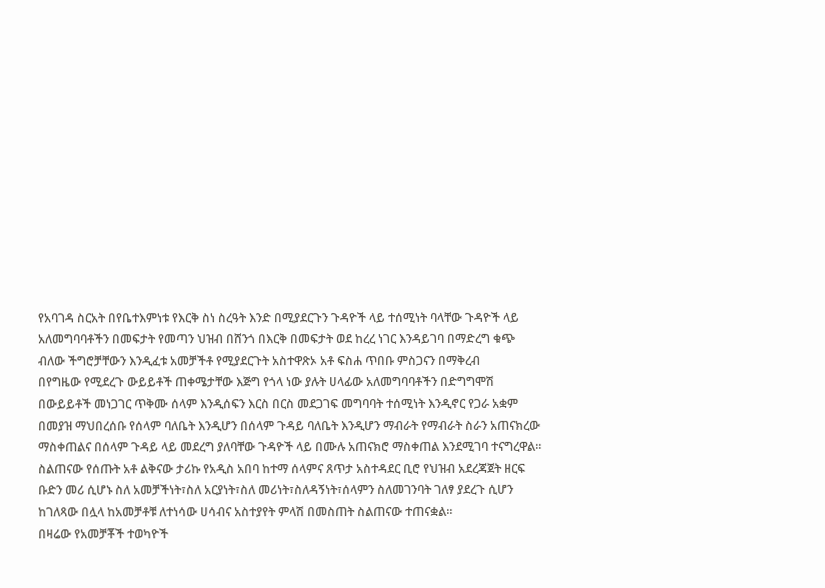የአባገዳ ስርአት በየቤተእምነቱ የእርቅ ስነ ስረዓት እንድ በሚያደርጉን ጉዳዮች ላይ ተሰሚነት ባላቸው ጉዳዮች ላይ አለመግባባቶችን በመፍታት የመጣን ህዝብ በሸንጎ በእርቅ በመፍታት ወደ ከረረ ነገር እንዳይገባ በማድረግ ቁጭ ብለው ችግሮቻቸውን እንዲፈቱ አመቻችቶ የሚያደርጉት አስተዋጽኦ አቶ ፍስሐ ጥበቡ ምስጋናን በማቅረብ
በየግዜው የሚደረጉ ውይይቶች ጠቀሜታቸው እጅግ የጎላ ነው ያሉት ሀላፊው አለመግባባቶችን በድግግሞሽ በውይይቶች መነጋገር ጥቅሙ ሰላም እንዲሰፍን እርስ በርስ መደጋገፍ መግባባት ተሰሚነት እንዲኖር የጋራ አቋም በመያዝ ማህበረሰቡ የሰላም ባለቤት እንዲሆን በሰላም ጉዳይ ባለቤት እንዲሆን ማብራት የማብራት ስራን አጠናክረው ማስቀጠልና በሰላም ጉዳይ ላይ መደረግ ያለባቸው ጉዳዮች ላይ በሙሉ አጠናክሮ ማስቀጠል እንደሚገባ ተናግረዋል።
ስልጠናው የሰጡት አቶ ልቅናው ታሪኩ የአዲስ አበባ ከተማ ሰላምና ጸጥታ አስተዳደር ቢሮ የህዝብ አደረጃጀት ዘርፍ ቡድን መሪ ሲሆኑ ስለ አመቻችነት፣ስለ አርያነት፣ስለ መሪነት፣ስለዳኝነት፣ሰላምን ስለመገንባት ገለፃ ያደረጉ ሲሆን ከገለጻው በሏላ ከአመቻቶቹ ለተነሳው ሀሳብና አስተያየት ምላሽ በመስጠት ስልጠናው ተጠናቋል።
በዛሬው የአመቻቾች ተወካዮች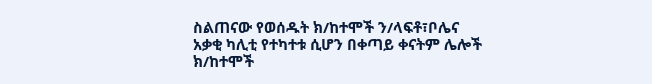ስልጠናው የወሰዱት ክ/ከተሞች ን/ላፍቶ፣ቦሌና አቃቂ ካሊቲ የተካተቱ ሲሆን በቀጣይ ቀናትም ሌሎች ክ/ከተሞች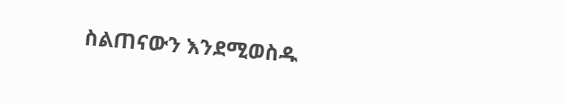ስልጠናውን እንደሚወስዱ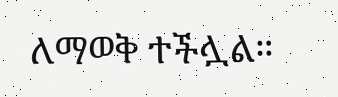ለማወቅ ተችሏል።